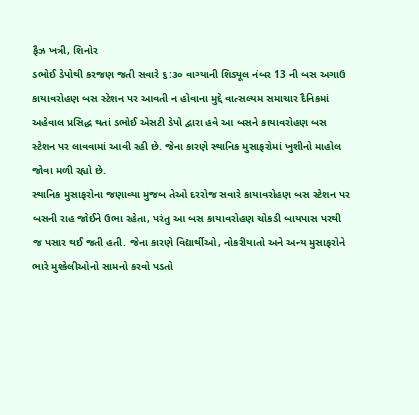ફૈઝ ખત્રી, શિનોર
ડભોઈ ડેપોથી કરજણ જતી સવારે ૬:૩૦ વાગ્યાની શિડ્યૂલ નંબર 13 ની બસ અગાઉ કાયાવરોહણ બસ સ્ટેશન પર આવતી ન હોવાના મુદ્દે વાત્સલ્યમ સમાચાર દૈનિકમાં અહેવાલ પ્રસિદ્ધ થતાં ડભોઈ એસટી ડેપો દ્વારા હવે આ બસને કાયાવરોહણ બસ સ્ટેશન પર લાવવામાં આવી રહી છે. જેના કારણે સ્થાનિક મુસાફરોમાં ખુશીનો માહોલ જોવા મળી રહ્યો છે.
સ્થાનિક મુસાફરોના જણાવ્યા મુજબ તેઓ દરરોજ સવારે કાયાવરોહણ બસ સ્ટેશન પર બસની રાહ જોઈને ઉભા રહેતા, પરંતુ આ બસ કાયાવરોહણ ચોકડી બાયપાસ પરથી જ પસાર થઈ જતી હતી. જેના કારણે વિદ્યાર્થીઓ, નોકરીયાતો અને અન્ય મુસાફરોને ભારે મુશ્કેલીઓનો સામનો કરવો પડતો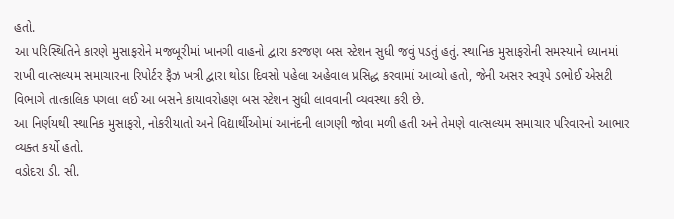હતો.
આ પરિસ્થિતિને કારણે મુસાફરોને મજબૂરીમાં ખાનગી વાહનો દ્વારા કરજણ બસ સ્ટેશન સુધી જવું પડતું હતું. સ્થાનિક મુસાફરોની સમસ્યાને ધ્યાનમાં રાખી વાત્સલ્યમ સમાચારના રિપોર્ટર ફૈઝ ખત્રી દ્વારા થોડા દિવસો પહેલા અહેવાલ પ્રસિદ્ધ કરવામાં આવ્યો હતો, જેની અસર સ્વરૂપે ડભોઈ એસટી વિભાગે તાત્કાલિક પગલા લઈ આ બસને કાયાવરોહણ બસ સ્ટેશન સુધી લાવવાની વ્યવસ્થા કરી છે.
આ નિર્ણયથી સ્થાનિક મુસાફરો, નોકરીયાતો અને વિદ્યાર્થીઓમાં આનંદની લાગણી જોવા મળી હતી અને તેમણે વાત્સલ્યમ સમાચાર પરિવારનો આભાર વ્યક્ત કર્યો હતો.
વડોદરા ડી. સી.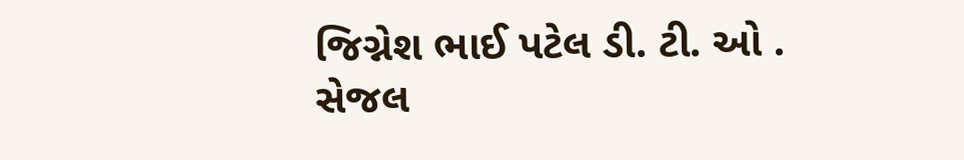જિગ્નેશ ભાઈ પટેલ ડી. ટી. ઓ . સેજલ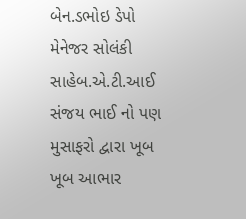બેન.ડભોઇ ડેપો મેનેજર સોલંકી સાહેબ.એ.ટી.આઈ સંજય ભાઈ નો પણ મુસાફરો દ્વારા ખૂબ ખૂબ આભાર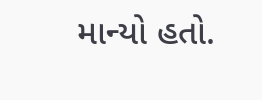માન્યો હતો.